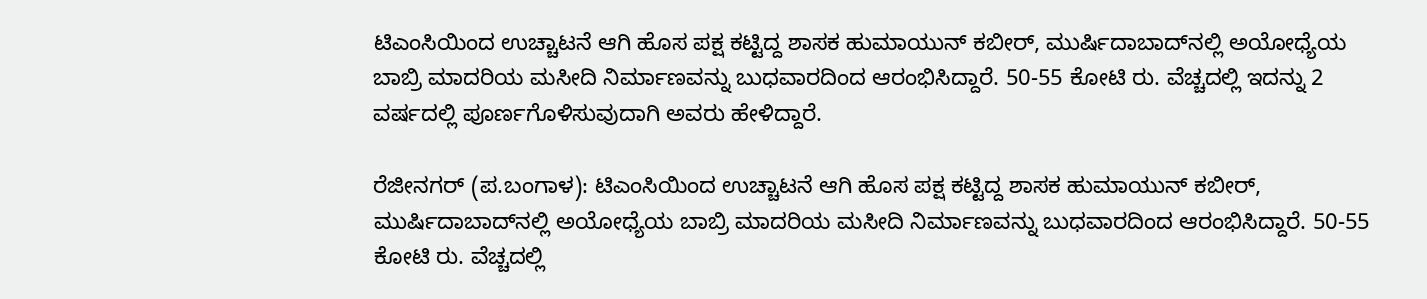ಟಿಎಂಸಿಯಿಂದ ಉಚ್ಚಾಟನೆ ಆಗಿ ಹೊಸ ಪಕ್ಷ ಕಟ್ಟಿದ್ದ ಶಾಸಕ ಹುಮಾಯುನ್‌ ಕಬೀರ್‌, ಮುರ್ಷಿದಾಬಾದ್‌ನಲ್ಲಿ ಅಯೋಧ್ಯೆಯ ಬಾಬ್ರಿ ಮಾದರಿಯ ಮಸೀದಿ ನಿರ್ಮಾಣವನ್ನು ಬುಧವಾರದಿಂದ ಆರಂಭಿಸಿದ್ದಾರೆ. 50-55 ಕೋಟಿ ರು. ವೆಚ್ಚದಲ್ಲಿ ಇದನ್ನು 2 ವರ್ಷದಲ್ಲಿ ಪೂರ್ಣಗೊಳಿಸುವುದಾಗಿ ಅವರು ಹೇಳಿದ್ದಾರೆ.

ರೆಜೀನಗರ್‌ (ಪ.ಬಂಗಾಳ): ಟಿಎಂಸಿಯಿಂದ ಉಚ್ಚಾಟನೆ ಆಗಿ ಹೊಸ ಪಕ್ಷ ಕಟ್ಟಿದ್ದ ಶಾಸಕ ಹುಮಾಯುನ್‌ ಕಬೀರ್‌, ಮುರ್ಷಿದಾಬಾದ್‌ನಲ್ಲಿ ಅಯೋಧ್ಯೆಯ ಬಾಬ್ರಿ ಮಾದರಿಯ ಮಸೀದಿ ನಿರ್ಮಾಣವನ್ನು ಬುಧವಾರದಿಂದ ಆರಂಭಿಸಿದ್ದಾರೆ. 50-55 ಕೋಟಿ ರು. ವೆಚ್ಚದಲ್ಲಿ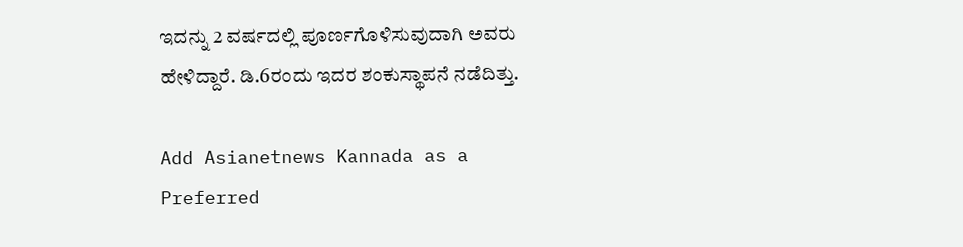ಇದನ್ನು 2 ವರ್ಷದಲ್ಲಿ ಪೂರ್ಣಗೊಳಿಸುವುದಾಗಿ ಅವರು ಹೇಳಿದ್ದಾರೆ. ಡಿ.6ರಂದು ಇದರ ಶಂಕುಸ್ಥಾಪನೆ ನಡೆದಿತ್ತು.

Add Asianetnews Kannada as a Preferred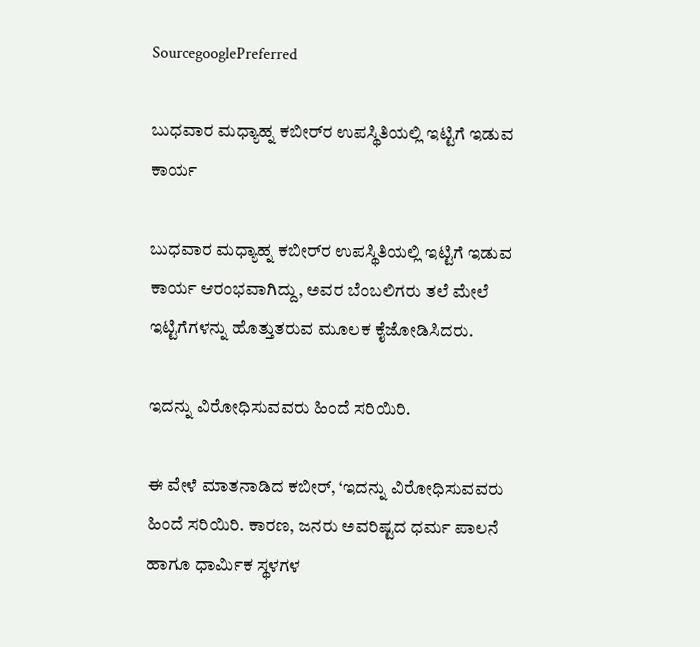SourcegooglePreferred

ಬುಧವಾರ ಮಧ್ಯಾಹ್ನ ಕಬೀರ್‌ರ ಉಪಸ್ಥಿತಿಯಲ್ಲಿ ಇಟ್ಟಿಗೆ ಇಡುವ ಕಾರ್ಯ

ಬುಧವಾರ ಮಧ್ಯಾಹ್ನ ಕಬೀರ್‌ರ ಉಪಸ್ಥಿತಿಯಲ್ಲಿ ಇಟ್ಟಿಗೆ ಇಡುವ ಕಾರ್ಯ ಆರಂಭವಾಗಿದ್ದು, ಅವರ ಬೆಂಬಲಿಗರು ತಲೆ ಮೇಲೆ ಇಟ್ಟಿಗೆಗಳನ್ನು ಹೊತ್ತುತರುವ ಮೂಲಕ ಕೈಜೋಡಿಸಿದರು.

ಇದನ್ನು ವಿರೋಧಿಸುವವರು ಹಿಂದೆ ಸರಿಯಿರಿ.

ಈ ವೇಳೆ ಮಾತನಾಡಿದ ಕಬೀರ್‌, ‘ಇದನ್ನು ವಿರೋಧಿಸುವವರು ಹಿಂದೆ ಸರಿಯಿರಿ. ಕಾರಣ, ಜನರು ಅವರಿಷ್ಟದ ಧರ್ಮ ಪಾಲನೆ ಹಾಗೂ ಧಾರ್ಮಿಕ ಸ್ಥಳಗಳ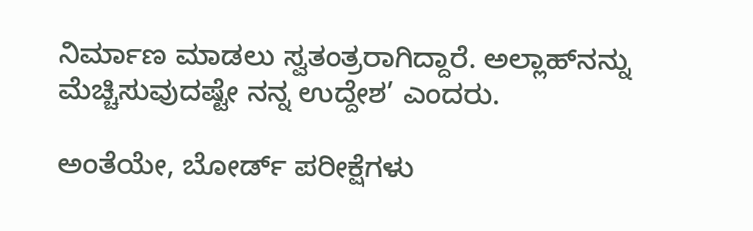ನಿರ್ಮಾಣ ಮಾಡಲು ಸ್ವತಂತ್ರರಾಗಿದ್ದಾರೆ. ಅಲ್ಲಾಹ್‌ನನ್ನು ಮೆಚ್ಚಿಸುವುದಷ್ಟೇ ನನ್ನ ಉದ್ದೇಶ’ ಎಂದರು.

ಅಂತೆಯೇ, ಬೋರ್ಡ್‌ ಪರೀಕ್ಷೆಗಳು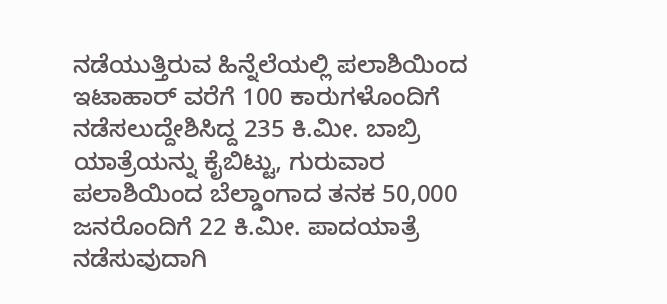ನಡೆಯುತ್ತಿರುವ ಹಿನ್ನೆಲೆಯಲ್ಲಿ ಪಲಾಶಿಯಿಂದ ಇಟಾಹಾರ್‌ ವರೆಗೆ 100 ಕಾರುಗಳೊಂದಿಗೆ ನಡೆಸಲುದ್ದೇಶಿಸಿದ್ದ 235 ಕಿ.ಮೀ. ಬಾಬ್ರಿ ಯಾತ್ರೆಯನ್ನು ಕೈಬಿಟ್ಟು, ಗುರುವಾರ ಪಲಾಶಿಯಿಂದ ಬೆಲ್ಡಾಂಗಾದ ತನಕ 50,000 ಜನರೊಂದಿಗೆ 22 ಕಿ.ಮೀ. ಪಾದಯಾತ್ರೆ ನಡೆಸುವುದಾಗಿ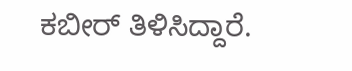ಕಬೀರ್‌ ತಿಳಿಸಿದ್ದಾರೆ.